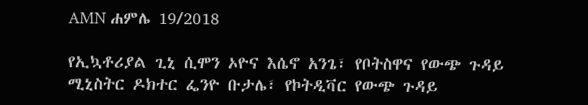AMN ሐምሌ 19/2018

የኢኳቶሪያል ጊኒ ሲሞን ኦዮና እሴኖ አንጌ፣ የቦትስዋና የውጭ ጉዳይ ሚኒስትር ዶክተር ፌንዮ ቡታሌ፣ የኮትዲቫር የውጭ ጉዳይ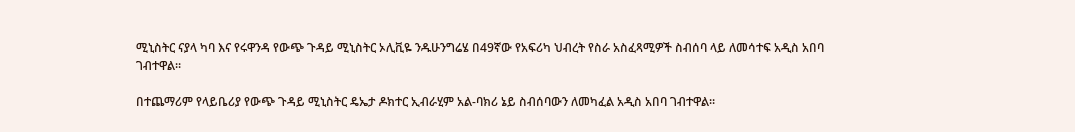ሚኒስትር ናያላ ካባ እና የሩዋንዳ የውጭ ጉዳይ ሚኒስትር ኦሊቪዬ ንዱሁንግሬሄ በ49ኛው የአፍሪካ ህብረት የስራ አስፈጻሚዎች ስብሰባ ላይ ለመሳተፍ አዲስ አበባ ገብተዋል።

በተጨማሪም የላይቤሪያ የውጭ ጉዳይ ሚኒስትር ዴኤታ ዶክተር ኢብራሂም አል-ባክሪ ኔይ ስብሰባውን ለመካፈል አዲስ አበባ ገብተዋል።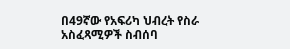በ49ኛው የአፍሪካ ህብረት የስራ አስፈጻሚዎች ስብሰባ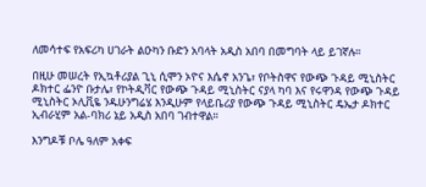ለመሳተፍ የአፍሪካ ሀገራት ልዑካን ቡድን አባላት አዲስ አበባ በመግባት ላይ ይገኛሉ።

በዚሁ መሠረት የኢኳቶሪያል ጊኒ ሲሞን ኦዮና እሴኖ አንጌ፣ የቦትስዋና የውጭ ጉዳይ ሚኒስትር ዶክተር ፌንዮ ቡታሌ፣ የኮትዲቫር የውጭ ጉዳይ ሚኒስትር ናያላ ካባ እና የሩዋንዳ የውጭ ጉዳይ ሚኒስትር ኦሊቪዬ ንዱሁንግሬሄ እንዲሁም የላይቤሪያ የውጭ ጉዳይ ሚኒስትር ዴኤታ ዶክተር ኢብራሂም አል-ባክሪ ኔይ አዲስ አበባ ገብተዋል።

እንግዶቹ ቦሌ ዓለም አቀፍ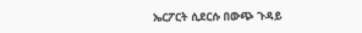ኤርፖርት ሲደርሱ በውጭ ጉዳይ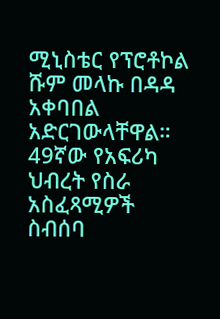ሚኒስቴር የፕሮቶኮል ሹም መላኩ በዳዳ አቀባበል አድርገውላቸዋል።
49ኛው የአፍሪካ ህብረት የስራ አስፈጻሚዎች ስብሰባ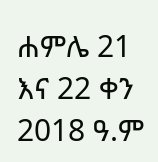ሐምሌ 21 እና 22 ቀን 2018 ዓ.ም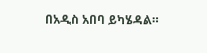በአዲስ አበባ ይካሄዳል።